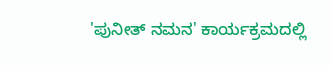'ಪುನೀತ್ ನಮನ' ಕಾರ್ಯಕ್ರಮದಲ್ಲಿ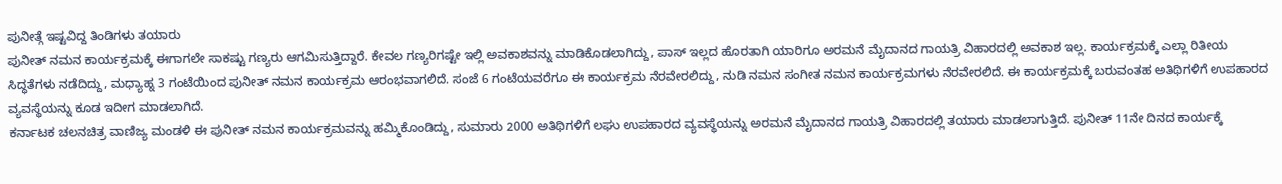ಪುನೀತ್ಗೆ ಇಷ್ಟವಿದ್ದ ತಿಂಡಿಗಳು ತಯಾರು
ಪುನೀತ್ ನಮನ ಕಾರ್ಯಕ್ರಮಕ್ಕೆ ಈಗಾಗಲೇ ಸಾಕಷ್ಟು ಗಣ್ಯರು ಆಗಮಿಸುತ್ತಿದ್ದಾರೆ. ಕೇವಲ ಗಣ್ಯರಿಗಷ್ಟೇ ಇಲ್ಲಿ ಅವಕಾಶವನ್ನು ಮಾಡಿಕೊಡಲಾಗಿದ್ದು, ಪಾಸ್ ಇಲ್ಲದ ಹೊರತಾಗಿ ಯಾರಿಗೂ ಅರಮನೆ ಮೈದಾನದ ಗಾಯತ್ರಿ ವಿಹಾರದಲ್ಲಿ ಅವಕಾಶ ಇಲ್ಲ. ಕಾರ್ಯಕ್ರಮಕ್ಕೆ ಎಲ್ಲಾ ರಿತೀಯ ಸಿದ್ಧತೆಗಳು ನಡೆದಿದ್ದು, ಮಧ್ಯಾಹ್ನ 3 ಗಂಟೆಯಿಂದ ಪುನೀತ್ ನಮನ ಕಾರ್ಯಕ್ರಮ ಆರಂಭವಾಗಲಿದೆ. ಸಂಜೆ 6 ಗಂಟೆಯವರೆಗೂ ಈ ಕಾರ್ಯಕ್ರಮ ನೆರವೇರಲಿದ್ದು, ನುಡಿ ನಮನ ಸಂಗೀತ ನಮನ ಕಾರ್ಯಕ್ರಮಗಳು ನೆರವೇರಲಿದೆ. ಈ ಕಾರ್ಯಕ್ರಮಕ್ಕೆ ಬರುವಂತಹ ಅತಿಥಿಗಳಿಗೆ ಉಪಹಾರದ ವ್ಯವಸ್ಥೆಯನ್ನು ಕೂಡ ಇದೀಗ ಮಾಡಲಾಗಿದೆ.
ಕರ್ನಾಟಕ ಚಲನಚಿತ್ರ ವಾಣಿಜ್ಯ ಮಂಡಳಿ ಈ ಪುನೀತ್ ನಮನ ಕಾರ್ಯಕ್ರಮವನ್ನು ಹಮ್ಮಿಕೊಂಡಿದ್ದು, ಸುಮಾರು 2000 ಅತಿಥಿಗಳಿಗೆ ಲಘು ಉಪಹಾರದ ವ್ಯವಸ್ಥೆಯನ್ನು ಅರಮನೆ ಮೈದಾನದ ಗಾಯತ್ರಿ ವಿಹಾರದಲ್ಲಿ ತಯಾರು ಮಾಡಲಾಗುತ್ತಿದೆ. ಪುನೀತ್ 11ನೇ ದಿನದ ಕಾರ್ಯಕ್ಕೆ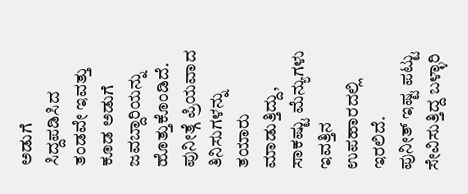ಅಡುಗೆ ಸಿದ್ದಪಡಿಸಿದ ತಂಡವೇ ಇವತ್ತು ಕೂಡ ಅಡುಗೆ ಜವಬ್ದಾರಿಯನ್ನು ಹೊತ್ತುಕೊಂಡಿದೆ. ಪುನೀತ್ಗೆ ಪ್ರಿಯವಾದ ತಿನಿಸುಗಳನ್ನು ತಯಾರು ಮಾಡುತ್ತಿದ್ದು, ಸಾಕಷ್ಟು ಮೆನ್ಯುಗಳು ಇವತ್ತಿನ ಉಪಹಾರದಲ್ಲಿ ಇರಲಿದೆ.
ಪುನೀತ್ ಇಷ್ಟ ಪಟ್ಟು ಸೇವಿಸುತ್ತಿದ್ದ ಬಳ್ಳಾರಿ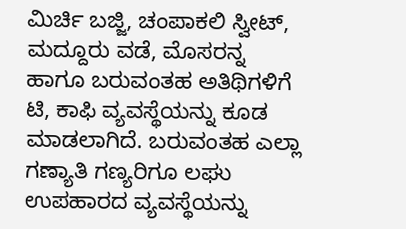ಮಿರ್ಚಿ ಬಜ್ಜಿ, ಚಂಪಾಕಲಿ ಸ್ವೀಟ್, ಮದ್ದೂರು ವಡೆ, ಮೊಸರನ್ನ ಹಾಗೂ ಬರುವಂತಹ ಅತಿಥಿಗಳಿಗೆ ಟಿ, ಕಾಫಿ ವ್ಯವಸ್ಥೆಯನ್ನು ಕೂಡ ಮಾಡಲಾಗಿದೆ. ಬರುವಂತಹ ಎಲ್ಲಾ ಗಣ್ಯಾತಿ ಗಣ್ಯರಿಗೂ ಲಘು ಉಪಹಾರದ ವ್ಯವಸ್ಥೆಯನ್ನು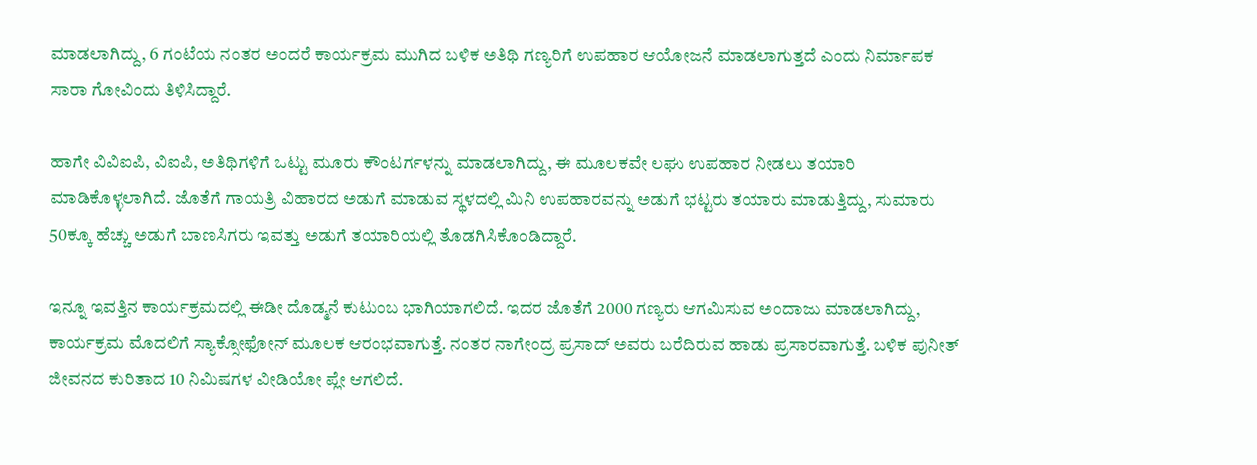ಮಾಡಲಾಗಿದ್ದು, 6 ಗಂಟೆಯ ನಂತರ ಅಂದರೆ ಕಾರ್ಯಕ್ರಮ ಮುಗಿದ ಬಳಿಕ ಅತಿಥಿ ಗಣ್ಯರಿಗೆ ಉಪಹಾರ ಆಯೋಜನೆ ಮಾಡಲಾಗುತ್ತದೆ ಎಂದು ನಿರ್ಮಾಪಕ ಸಾರಾ ಗೋವಿಂದು ತಿಳಿಸಿದ್ದಾರೆ.

ಹಾಗೇ ವಿವಿಐಪಿ, ವಿಐಪಿ, ಅತಿಥಿಗಳಿಗೆ ಒಟ್ಟು ಮೂರು ಕೌಂಟರ್ಗಳನ್ನು ಮಾಡಲಾಗಿದ್ದು, ಈ ಮೂಲಕವೇ ಲಘು ಉಪಹಾರ ನೀಡಲು ತಯಾರಿ ಮಾಡಿಕೊಳ್ಳಲಾಗಿದೆ. ಜೊತೆಗೆ ಗಾಯತ್ರಿ ವಿಹಾರದ ಅಡುಗೆ ಮಾಡುವ ಸ್ಥಳದಲ್ಲಿ ಮಿನಿ ಉಪಹಾರವನ್ನು ಅಡುಗೆ ಭಟ್ಟರು ತಯಾರು ಮಾಡುತ್ತಿದ್ದು, ಸುಮಾರು 50ಕ್ಕೂ ಹೆಚ್ಚು ಅಡುಗೆ ಬಾಣಸಿಗರು ಇವತ್ತು ಅಡುಗೆ ತಯಾರಿಯಲ್ಲಿ ತೊಡಗಿಸಿಕೊಂಡಿದ್ದಾರೆ.

ಇನ್ನೂ ಇವತ್ತಿನ ಕಾರ್ಯಕ್ರಮದಲ್ಲಿ ಈಡೀ ದೊಡ್ಮನೆ ಕುಟುಂಬ ಭಾಗಿಯಾಗಲಿದೆ. ಇದರ ಜೊತೆಗೆ 2000 ಗಣ್ಯರು ಆಗಮಿಸುವ ಅಂದಾಜು ಮಾಡಲಾಗಿದ್ದು, ಕಾರ್ಯಕ್ರಮ ಮೊದಲಿಗೆ ಸ್ಯಾಕ್ಸೋಫೋನ್ ಮೂಲಕ ಆರಂಭವಾಗುತ್ತೆ. ನಂತರ ನಾಗೇಂದ್ರ ಪ್ರಸಾದ್ ಅವರು ಬರೆದಿರುವ ಹಾಡು ಪ್ರಸಾರವಾಗುತ್ತೆ. ಬಳಿಕ ಪುನೀತ್ ಜೀವನದ ಕುರಿತಾದ 10 ನಿಮಿಷಗಳ ವೀಡಿಯೋ ಪ್ಲೇ ಆಗಲಿದೆ.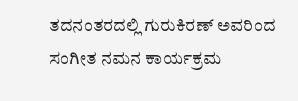ತದನಂತರದಲ್ಲಿ ಗುರುಕಿರಣ್ ಅವರಿಂದ ಸಂಗೀತ ನಮನ ಕಾರ್ಯಕ್ರಮ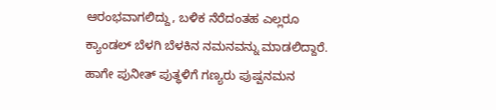ಆರಂಭವಾಗಲಿದ್ದು, ಬಳಿಕ ನೆರೆದಂತಹ ಎಲ್ಲರೂ ಕ್ಯಾಂಡಲ್ ಬೆಳಗಿ ಬೆಳಕಿನ ನಮನವನ್ನು ಮಾಡಲಿದ್ದಾರೆ. ಹಾಗೇ ಪುನೀತ್ ಪುತ್ಥಳಿಗೆ ಗಣ್ಯರು ಪುಷ್ಪನಮನ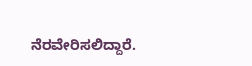ನೆರವೇರಿಸಲಿದ್ದಾರೆ.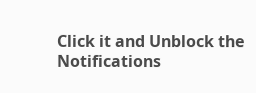Click it and Unblock the Notifications